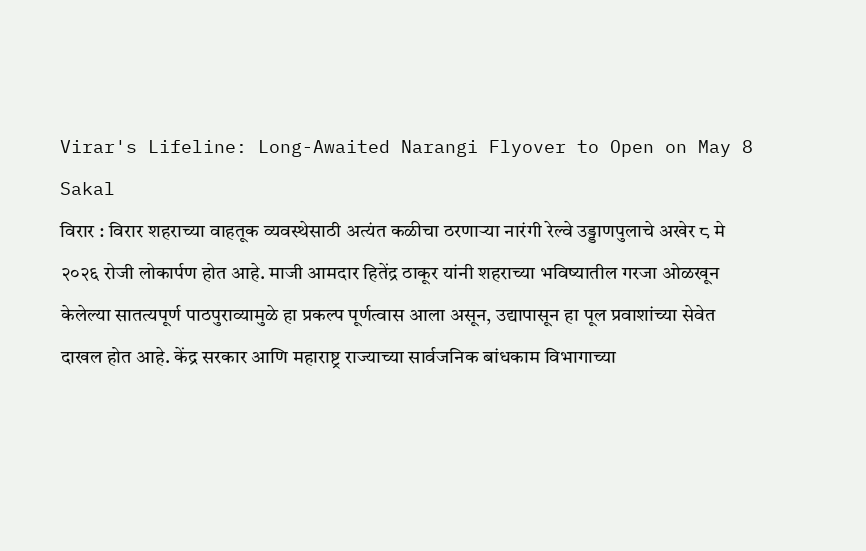Virar's Lifeline: Long-Awaited Narangi Flyover to Open on May 8
Sakal
विरार : विरार शहराच्या वाहतूक व्यवस्थेसाठी अत्यंत कळीचा ठरणाऱ्या नारंगी रेल्वे उड्डाणपुलाचे अखेर ८ मे २०२६ रोजी लोकार्पण होत आहे. माजी आमदार हितेंद्र ठाकूर यांनी शहराच्या भविष्यातील गरजा ओळखून केलेल्या सातत्यपूर्ण पाठपुराव्यामुळे हा प्रकल्प पूर्णत्वास आला असून, उद्यापासून हा पूल प्रवाशांच्या सेवेत दाखल होत आहे. केंद्र सरकार आणि महाराष्ट्र राज्याच्या सार्वजनिक बांधकाम विभागाच्या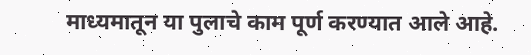माध्यमातून या पुलाचे काम पूर्ण करण्यात आले आहे.